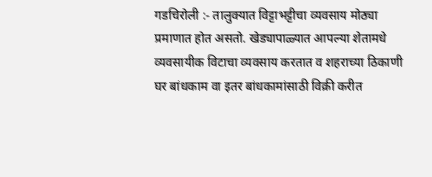गडचिरोली :- तालुक्यात विट्टाभट्टीचा व्यवसाय मोठ्या प्रमाणात होत असतो. खेड्यापाळ्यात आपल्या शेतामधे व्यवसायीक विटाचा व्यवसाय करतात व शहराच्या ठिकाणी घर बांधकाम वा इतर बांधकामांसाठी विक्री करीत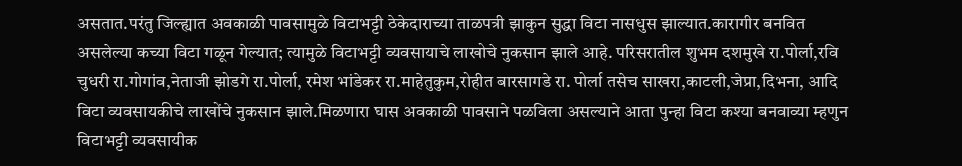असतात.परंतु जिल्ह्यात अवकाळी पावसामुळे विटाभट्टी ठेकेदाराच्या ताळपत्री झाकुन सुद्धा विटा नासधुस झाल्यात.कारागीर बनवित असलेल्या कच्या विटा गळून गेल्यात; त्यामुळे विटाभट्टी व्यवसायाचे लाखोचे नुकसान झाले आहे. परिसरातील शुभम दशमुखे रा.पोर्ला,रवि चुधरी रा.गोगांव,नेताजी झोडगे रा.पोर्ला, रमेश भांडेकर रा.माहेतुकुम,रोहीत बारसागडे रा. पोर्ला तसेच साखरा,काटली,जेप्रा,दिभना, आदि विटा व्यवसायकीचे लाखोंचे नुकसान झाले.मिळणारा घास अवकाळी पावसाने पळविला असल्याने आता पुन्हा विटा कश्या बनवाव्या म्हणुन विटाभट्टी व्यवसायीक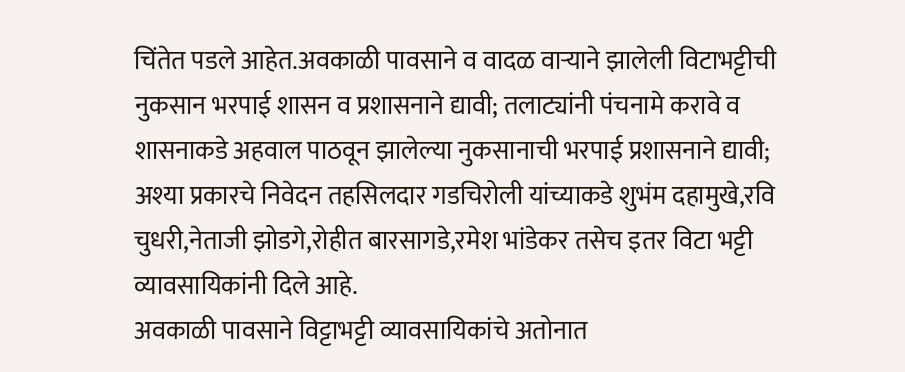चिंतेत पडले आहेत.अवकाळी पावसाने व वादळ वाऱ्याने झालेली विटाभट्टीची नुकसान भरपाई शासन व प्रशासनाने द्यावी; तलाट्यांनी पंचनामे करावे व शासनाकडे अहवाल पाठवून झालेल्या नुकसानाची भरपाई प्रशासनाने द्यावी; अश्या प्रकारचे निवेदन तहसिलदार गडचिरोली यांच्याकडे शुभंम दहामुखे,रवि चुधरी,नेताजी झोडगे,रोहीत बारसागडे,रमेश भांडेकर तसेच इतर विटा भट्टी व्यावसायिकांनी दिले आहे.
अवकाळी पावसाने विट्टाभट्टी व्यावसायिकांचे अतोनात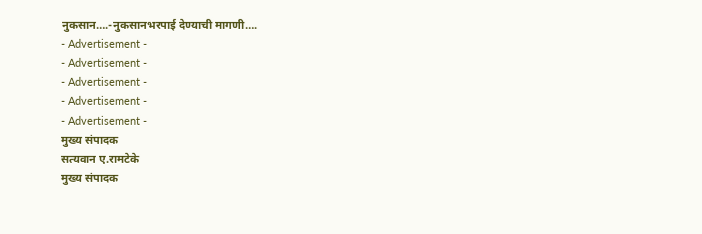नुकसान….-नुकसानभरपाई देण्याची मागणी….
- Advertisement -
- Advertisement -
- Advertisement -
- Advertisement -
- Advertisement -
मुख्य संपादक
सत्यवान ए.रामटेके
मुख्य संपादक